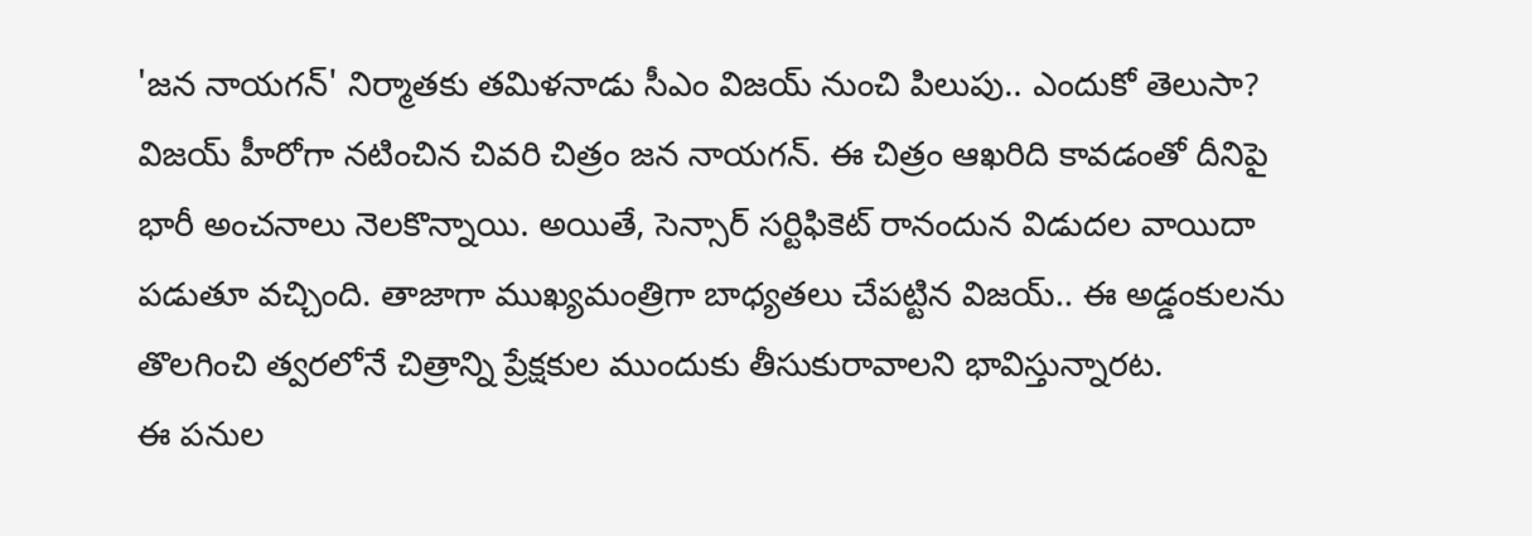'జన నాయగన్' నిర్మాతకు తమిళనాడు సీఎం విజయ్ నుంచి పిలుపు.. ఎందుకో తెలుసా?
విజయ్ హీరోగా నటించిన చివరి చిత్రం జన నాయగన్. ఈ చిత్రం ఆఖరిది కావడంతో దీనిపై భారీ అంచనాలు నెలకొన్నాయి. అయితే, సెన్సార్ సర్టిఫికెట్ రానందున విడుదల వాయిదా పడుతూ వచ్చింది. తాజాగా ముఖ్యమంత్రిగా బాధ్యతలు చేపట్టిన విజయ్.. ఈ అడ్డంకులను తొలగించి త్వరలోనే చిత్రాన్ని ప్రేక్షకుల ముందుకు తీసుకురావాలని భావిస్తున్నారట.
ఈ పనుల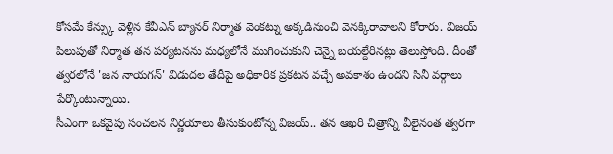కోసమే కేన్స్కు వెళ్లిన కేవీఎన్ బ్యానర్ నిర్మాత వెంకట్ను అక్కడినుంచి వెనక్కిరావాలని కోరారు. విజయ్ పిలుపుతో నిర్మాత తన పర్యటనను మధ్యలోనే ముగించుకుని చెన్నై బయల్దేరినట్లు తెలుస్తోంది. దీంతో త్వరలోనే 'జన నాయగన్' విడుదల తేదీపై అధికారిక ప్రకటన వచ్చే అవకాశం ఉందని సినీ వర్గాలు పేర్కొంటున్నాయి.
సీఎంగా ఒకవైపు సంచలన నిర్ణయాలు తీసుకుంటోన్న విజయ్.. తన ఆఖరి చిత్రాన్ని వీలైనంత త్వరగా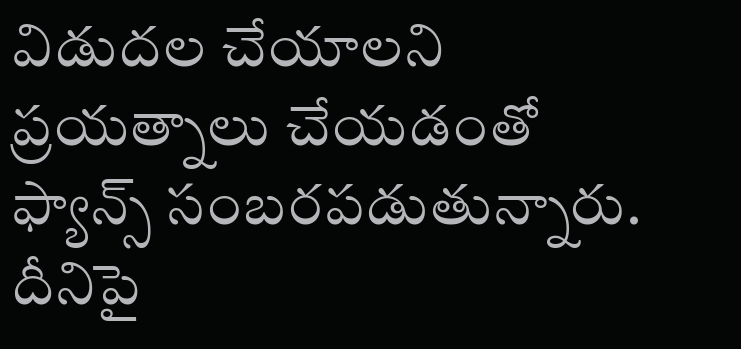విడుదల చేయాలని ప్రయత్నాలు చేయడంతో ఫ్యాన్స్ సంబరపడుతున్నారు. దీనిపై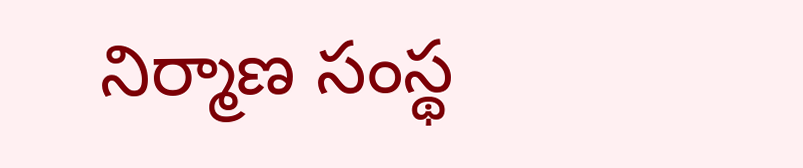నిర్మాణ సంస్థ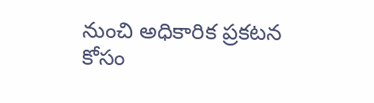నుంచి అధికారిక ప్రకటన కోసం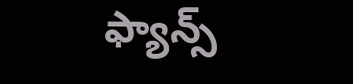ఫ్యాన్స్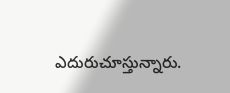ఎదురుచూస్తున్నారు.